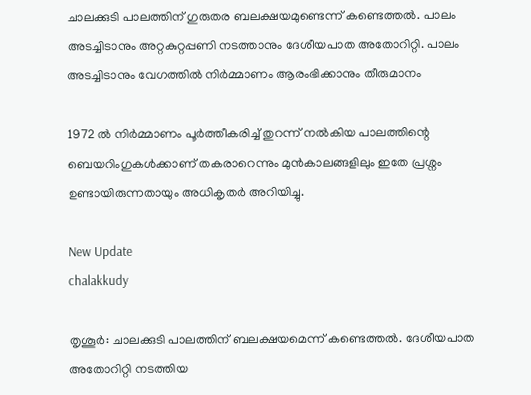ചാലക്കുടി പാലത്തിന് ഗുരുതര ബലക്ഷയമുണ്ടെന്ന് കണ്ടെത്തൽ. പാലം അടച്ചിടാനും അറ്റകുറ്റപ്പണി നടത്താനും ദേശീയപാത അതോറിറ്റി. പാലം അടച്ചിടാനും വേഗത്തിൽ നിർമ്മാണം ആരംഭിക്കാനും തീരുമാനം

1972 ൽ നിർമ്മാണം പൂർത്തീകരിച്ച് തുറന്ന് നൽകിയ പാലത്തിന്റെ ബെയറിംഗുകൾക്കാണ് തകരാറെന്നും മുൻകാലങ്ങളിലും ഇതേ പ്രശ്നം ഉണ്ടായിരുന്നതായും അധികൃതർ അറിയിച്ചു.

New Update
chalakkudy

തൃശൂർ: ചാലക്കുടി പാലത്തിന് ബലക്ഷയമെന്ന് കണ്ടെത്തൽ. ദേശീയപാത അതോറിറ്റി നടത്തിയ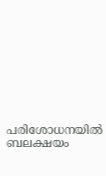പരിശോധനയിൽ ബലക്ഷയം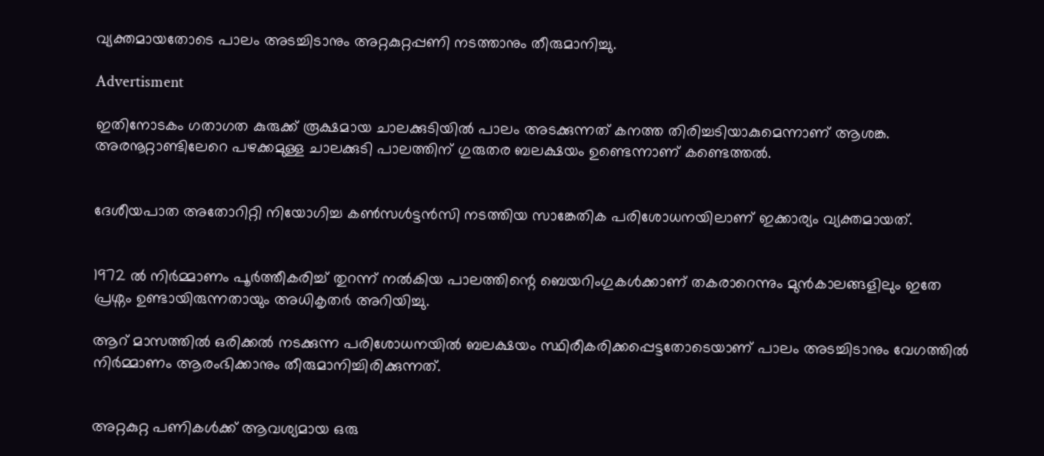വ്യക്തമായതോടെ പാലം അടച്ചിടാനും അറ്റകുറ്റപ്പണി നടത്താനും തീരുമാനിച്ചു.

Advertisment

ഇതിനോടകം ഗതാഗത കുരുക്ക് രൂക്ഷമായ ചാലക്കുടിയിൽ പാലം അടക്കുന്നത് കനത്ത തിരിച്ചടിയാകുമെന്നാണ് ആശങ്ക. അരനൂറ്റാണ്ടിലേറെ പഴക്കമുള്ള ചാലക്കുടി പാലത്തിന് ഗുരുതര ബലക്ഷയം ഉണ്ടെന്നാണ് കണ്ടെത്തൽ.


ദേശീയപാത അതോറിറ്റി നിയോഗിച്ച കൺസൾട്ടൻസി നടത്തിയ സാങ്കേതിക പരിശോധനയിലാണ് ഇക്കാര്യം വ്യക്തമായത്.


1972 ൽ നിർമ്മാണം പൂർത്തീകരിച്ച് തുറന്ന് നൽകിയ പാലത്തിന്റെ ബെയറിംഗുകൾക്കാണ് തകരാറെന്നും മുൻകാലങ്ങളിലും ഇതേ പ്രശ്നം ഉണ്ടായിരുന്നതായും അധികൃതർ അറിയിച്ചു.

ആറ് മാസത്തിൽ ഒരിക്കൽ നടക്കുന്ന പരിശോധനയിൽ ബലക്ഷയം സ്ഥിരീകരിക്കപ്പെട്ടതോടെയാണ് പാലം അടച്ചിടാനും വേഗത്തിൽ നിർമ്മാണം ആരംഭിക്കാനും തീരുമാനിച്ചിരിക്കുന്നത്.


അറ്റകുറ്റ പണികൾക്ക് ആവശ്യമായ ഒരു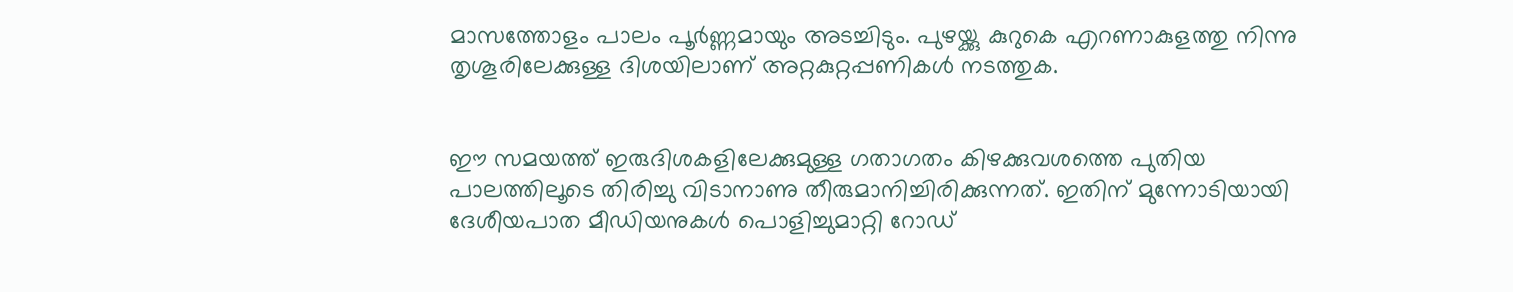മാസത്തോളം പാലം പൂർണ്ണമായും അടച്ചിടും. പുഴയ്ക്കു കുറുകെ എറണാകുളത്തു നിന്നു തൃശൂരിലേക്കുള്ള ദിശയിലാണ് അറ്റകുറ്റപ്പണികൾ നടത്തുക.


ഈ സമയത്ത് ഇരുദിശകളിലേക്കുമുള്ള ഗതാഗതം കിഴക്കുവശത്തെ പുതിയ പാലത്തിലൂടെ തിരിച്ചു വിടാനാണു തീരുമാനിച്ചിരിക്കുന്നത്. ഇതിന് മുന്നോടിയായി ദേശീയപാത മീഡിയനുകൾ പൊളിച്ചുമാറ്റി റോഡ്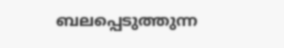ബലപ്പെടുത്തുന്ന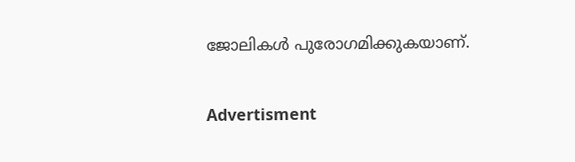ജോലികൾ പുരോഗമിക്കുകയാണ്.

Advertisment